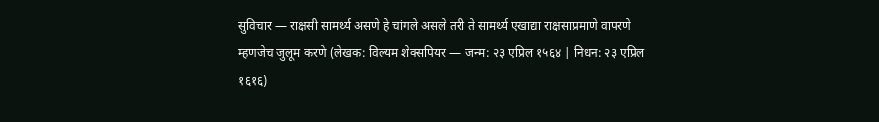सुविचार — राक्षसी सामर्थ्य असणे हे चांगले असले तरी ते सामर्थ्य एखाद्या राक्षसाप्रमाणे वापरणे म्हणजेच जुलूम करणे (लेखक: विल्यम शेक्सपियर — जन्म: २३ एप्रिल १५६४ | निधन: २३ एप्रिल १६१६)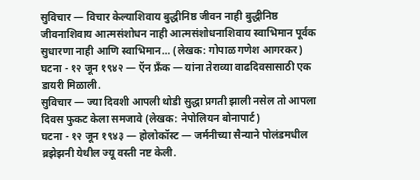सुविचार — विचार केल्याशिवाय बुद्धीनिष्ठ जीवन नाही बुद्धीनिष्ठ जीवनाशिवाय आत्मसंशोधन नाही आत्मसंशोधनाशिवाय स्वाभिमान पूर्वक सुधारणा नाही आणि स्वाभिमान… (लेखक: गोपाळ गणेश आगरकर)
घटना - १२ जून १९४२ — ऍन फ्रॅंक — यांना तेराव्या वाढदिवसासाठी एक डायरी मिळाली.
सुविचार — ज्या दिवशी आपली थोडी सुद्धा प्रगती झाली नसेल तो आपला दिवस फुकट केला समजावे (लेखक: नेपोलियन बोनापार्ट)
घटना - १२ जून १९४३ — होलोकॉस्ट — जर्मनीच्या सैन्याने पोलंडमधील ब्रझेझनी येथील ज्यू वस्ती नष्ट केली.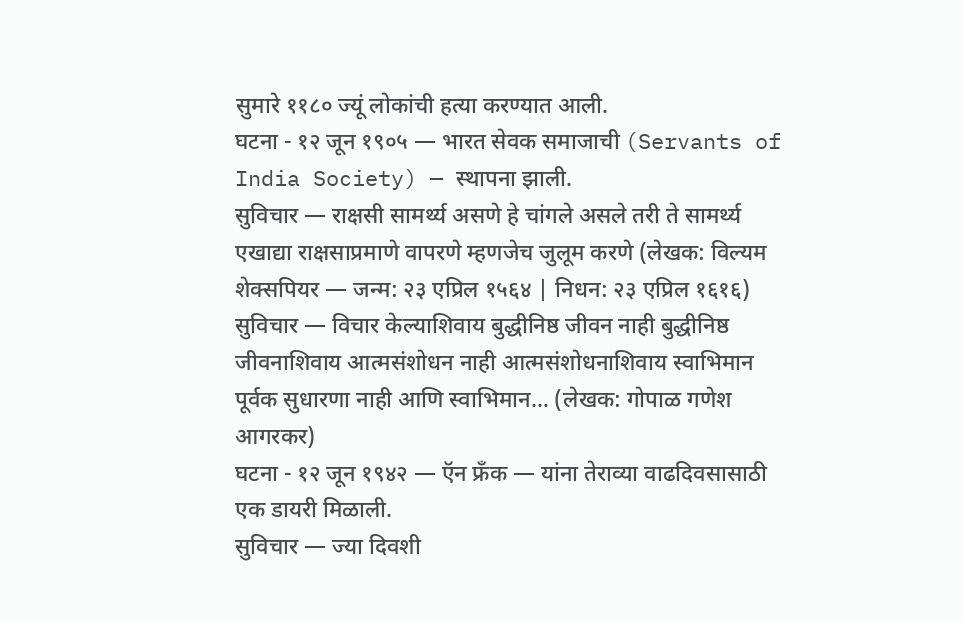सुमारे ११८० ज्यूं लोकांची हत्या करण्यात आली.
घटना - १२ जून १९०५ — भारत सेवक समाजाची (Servants of India Society) — स्थापना झाली.
सुविचार — राक्षसी सामर्थ्य असणे हे चांगले असले तरी ते सामर्थ्य एखाद्या राक्षसाप्रमाणे वापरणे म्हणजेच जुलूम करणे (लेखक: विल्यम शेक्सपियर — जन्म: २३ एप्रिल १५६४ | निधन: २३ एप्रिल १६१६)
सुविचार — विचार केल्याशिवाय बुद्धीनिष्ठ जीवन नाही बुद्धीनिष्ठ जीवनाशिवाय आत्मसंशोधन नाही आत्मसंशोधनाशिवाय स्वाभिमान पूर्वक सुधारणा नाही आणि स्वाभिमान… (लेखक: गोपाळ गणेश आगरकर)
घटना - १२ जून १९४२ — ऍन फ्रॅंक — यांना तेराव्या वाढदिवसासाठी एक डायरी मिळाली.
सुविचार — ज्या दिवशी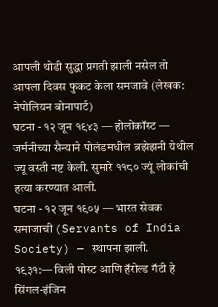आपली थोडी सुद्धा प्रगती झाली नसेल तो आपला दिवस फुकट केला समजावे (लेखक: नेपोलियन बोनापार्ट)
घटना - १२ जून १९४३ — होलोकॉस्ट — जर्मनीच्या सैन्याने पोलंडमधील ब्रझेझनी येथील ज्यू वस्ती नष्ट केली. सुमारे ११८० ज्यूं लोकांची हत्या करण्यात आली.
घटना - १२ जून १९०५ — भारत सेवक समाजाची (Servants of India Society) — स्थापना झाली.
१९३१:— विली पोस्ट आणि हॅरोल्ड गॅटी हे सिंगल-इंजिन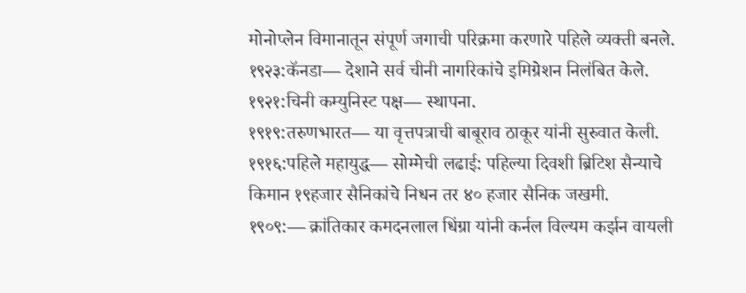मोनोप्लेन विमानातून संपूर्ण जगाची परिक्रमा करणारे पहिले व्यक्ती बनले.
१९२३:कॅनडा— देशाने सर्व चीनी नागरिकांचे इमिग्रेशन निलंबित केले.
१९२१:चिनी कम्युनिस्ट पक्ष— स्थापना.
१९१९:तरुणभारत— या वृत्तपत्राची बाबूराव ठाकूर यांनी सुरुवात केली.
१९१६:पहिले महायुद्ध— सोम्मेची लढाई: पहिल्या दिवशी ब्रिटिश सैन्याचे किमान १९हजार सैनिकांचे निधन तर ४० हजार सैनिक जखमी.
१९०९:— क्रांतिकार कमदनलाल धिंग्रा यांनी कर्नल विल्यम कर्झन वायली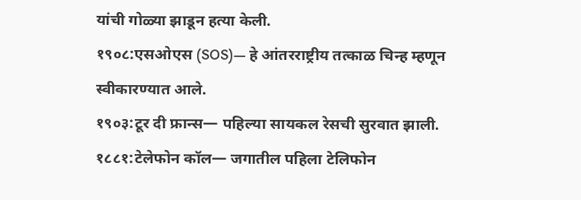यांची गोळ्या झाडून हत्या केली.
१९०८:एसओएस (SOS)— हे आंतरराष्ट्रीय तत्काळ चिन्ह म्हणून स्वीकारण्यात आले.
१९०३:टूर दी फ्रान्स— पहिल्या सायकल रेसची सुरवात झाली.
१८८१:टेलेफोन कॉल— जगातील पहिला टेलिफोन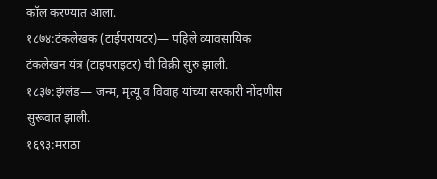कॉल करण्यात आला.
१८७४:टंकलेखक (टाईपरायटर)— पहिले व्यावसायिक टंकलेखन यंत्र (टाइपराइटर) ची विक्री सुरु झाली.
१८३७:इंग्लंड— जन्म, मृत्यू व विवाह यांच्या सरकारी नोंदणीस सुरूवात झाली.
१६९३:मराठा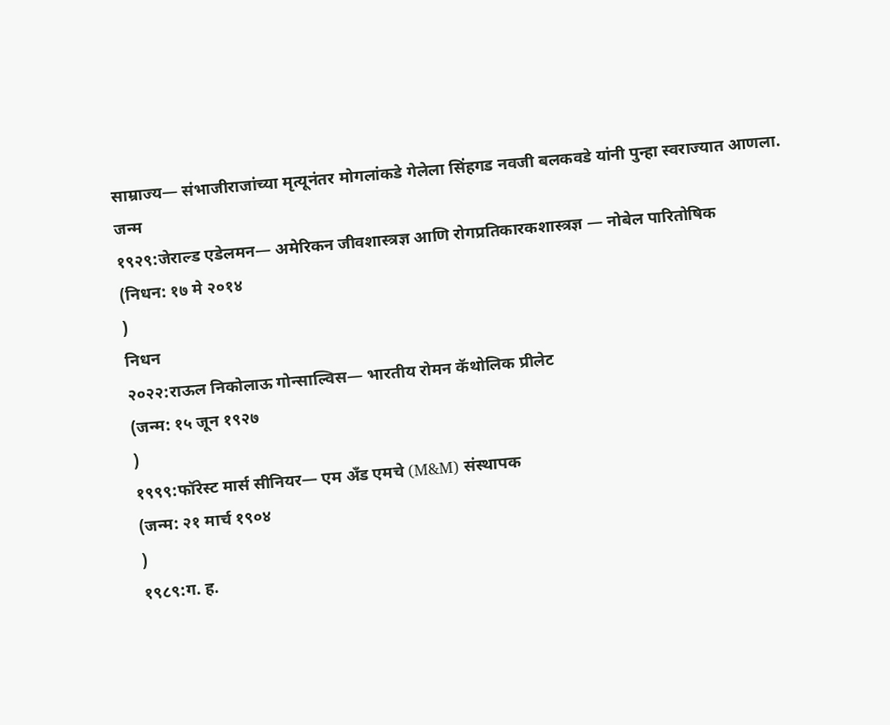साम्राज्य— संभाजीराजांच्या मृत्यूनंतर मोगलांकडे गेलेला सिंहगड नवजी बलकवडे यांनी पुन्हा स्वराज्यात आणला.
जन्म
१९२९:जेराल्ड एडेलमन— अमेरिकन जीवशास्त्रज्ञ आणि रोगप्रतिकारकशास्त्रज्ञ — नोबेल पारितोषिक
(निधन: १७ मे २०१४
)
निधन
२०२२:राऊल निकोलाऊ गोन्साल्विस— भारतीय रोमन कॅथोलिक प्रीलेट
(जन्म: १५ जून १९२७
)
१९९९:फॉरेस्ट मार्स सीनियर— एम अँड एमचे (M&M) संस्थापक
(जन्म: २१ मार्च १९०४
)
१९८९:ग. ह.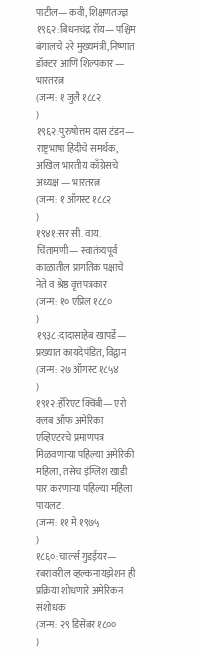पाटील— कवी, शिक्षणतज्ज्ञ
१९६२:बिधनचंद्र रॉय— पश्चिम बंगालचे २रे मुख्यमंत्री,निष्णात डॉक्टर आणि शिल्पकार — भारतरत्न
(जन्म: १ जुलै १८८२
)
१९६२:पुरुषोत्तम दास टंडन— राष्ट्रभाषा हिंदीचे समर्थक, अखिल भारतीय काँग्रेसचे अध्यक्ष — भारतरत्न
(जन्म: १ ऑगस्ट १८८२
)
१९४१:सर सी. वाय. चिंतामणी— स्वातंत्र्यपूर्व काळातील प्रागतिक पक्षाचे नेते व श्रेष्ठ वृत्तपत्रकार
(जन्म: १० एप्रिल १८८०
)
१९३८:दादासाहेब खापर्डे— प्रख्यात कायदेपंडित, विद्वान
(जन्म: २७ ऑगस्ट १८५४
)
१९१२:हॅरिएट क्विंबी— एरो क्लब ऑफ अमेरिका एव्हिएटरचे प्रमाणपत्र मिळवणाऱ्या पहिल्या अमेरिकी महिला, तसेच इंग्लिश खाडी पार करणाऱ्या पहिल्या महिला पायलट.
(जन्म: ११ मे १९७५
)
१८६०:चार्ल्स गुडईयर— रबरावरील व्हल्कनायझेशन ही प्रक्रिया शोधणारे अमेरिकन संशोधक
(जन्म: २९ डिसेंबर १८००
)